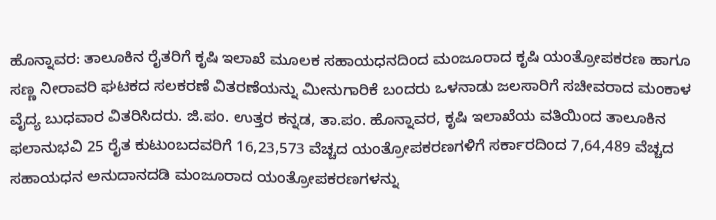ಹೊನ್ನಾವರ: ತಾಲೂಕಿನ ರೈತರಿಗೆ ಕೃಷಿ ಇಲಾಖೆ ಮೂಲಕ ಸಹಾಯಧನದಿಂದ ಮಂಜೂರಾದ ಕೃಷಿ ಯಂತ್ರೋಪಕರಣ ಹಾಗೂ ಸಣ್ಣ ನೀರಾವರಿ ಘಟಕದ ಸಲಕರಣೆ ವಿತರಣೆಯನ್ನು ಮೀನುಗಾರಿಕೆ ಬಂದರು ಒಳನಾಡು ಜಲಸಾರಿಗೆ ಸಚೀವರಾದ ಮಂಕಾಳ ವೈದ್ಯ ಬುಧವಾರ ವಿತರಿಸಿದರು. ಜಿ.ಪಂ. ಉತ್ತರ ಕನ್ನಡ, ತಾ.ಪಂ. ಹೊನ್ನಾವರ, ಕೃಷಿ ಇಲಾಖೆಯ ವತಿಯಿಂದ ತಾಲೂಕಿನ ಫಲಾನುಭವಿ 25 ರೈತ ಕುಟುಂಬದವರಿಗೆ 16,23,573 ವೆಚ್ಚದ ಯಂತ್ರೋಪಕರಣಗಳಿಗೆ ಸರ್ಕಾರದಿಂದ 7,64,489 ವೆಚ್ಚದ ಸಹಾಯಧನ ಅನುದಾನದಡಿ ಮಂಜೂರಾದ ಯಂತ್ರೋಪಕರಣಗಳನ್ನು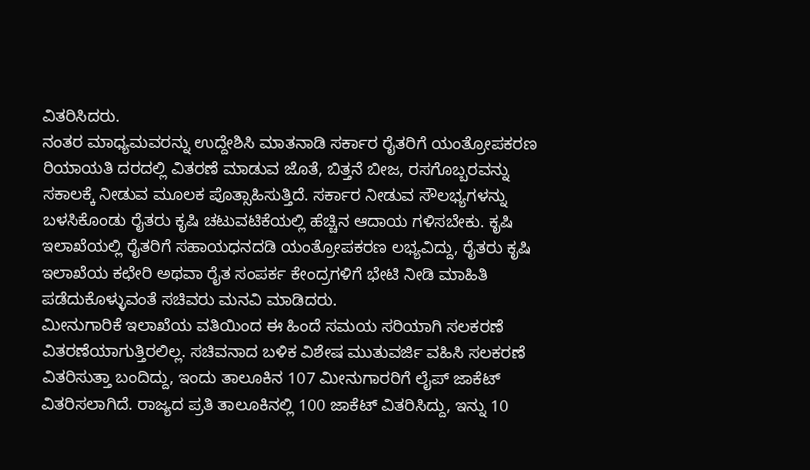ವಿತರಿಸಿದರು.
ನಂತರ ಮಾಧ್ಯಮವರನ್ನು ಉದ್ದೇಶಿಸಿ ಮಾತನಾಡಿ ಸರ್ಕಾರ ರೈತರಿಗೆ ಯಂತ್ರೋಪಕರಣ ರಿಯಾಯತಿ ದರದಲ್ಲಿ ವಿತರಣೆ ಮಾಡುವ ಜೊತೆ, ಬಿತ್ತನೆ ಬೀಜ, ರಸಗೊಬ್ಬರವನ್ನು ಸಕಾಲಕ್ಕೆ ನೀಡುವ ಮೂಲಕ ಪೊತ್ಸಾಹಿಸುತ್ತಿದೆ. ಸರ್ಕಾರ ನೀಡುವ ಸೌಲಭ್ಯಗಳನ್ನು ಬಳಸಿಕೊಂಡು ರೈತರು ಕೃಷಿ ಚಟುವಟಿಕೆಯಲ್ಲಿ ಹೆಚ್ಚಿನ ಆದಾಯ ಗಳಿಸಬೇಕು. ಕೃಷಿ ಇಲಾಖೆಯಲ್ಲಿ ರೈತರಿಗೆ ಸಹಾಯಧನದಡಿ ಯಂತ್ರೋಪಕರಣ ಲಭ್ಯವಿದ್ದು, ರೈತರು ಕೃಷಿ ಇಲಾಖೆಯ ಕಛೇರಿ ಅಥವಾ ರೈತ ಸಂಪರ್ಕ ಕೇಂದ್ರಗಳಿಗೆ ಭೇಟಿ ನೀಡಿ ಮಾಹಿತಿ ಪಡೆದುಕೊಳ್ಳುವಂತೆ ಸಚಿವರು ಮನವಿ ಮಾಡಿದರು.
ಮೀನುಗಾರಿಕೆ ಇಲಾಖೆಯ ವತಿಯಿಂದ ಈ ಹಿಂದೆ ಸಮಯ ಸರಿಯಾಗಿ ಸಲಕರಣೆ ವಿತರಣೆಯಾಗುತ್ತಿರಲಿಲ್ಲ. ಸಚಿವನಾದ ಬಳಿಕ ವಿಶೇಷ ಮುತುವರ್ಜಿ ವಹಿಸಿ ಸಲಕರಣೆ ವಿತರಿಸುತ್ತಾ ಬಂದಿದ್ದು, ಇಂದು ತಾಲೂಕಿನ 107 ಮೀನುಗಾರರಿಗೆ ಲೈಪ್ ಜಾಕೆಟ್ ವಿತರಿಸಲಾಗಿದೆ. ರಾಜ್ಯದ ಪ್ರತಿ ತಾಲೂಕಿನಲ್ಲಿ 100 ಜಾಕೆಟ್ ವಿತರಿಸಿದ್ದು, ಇನ್ನು 10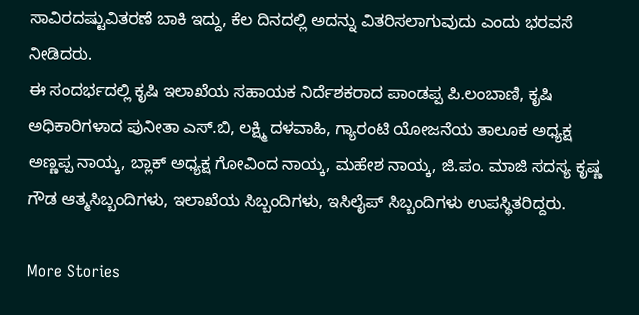ಸಾವಿರದಷ್ಟುವಿತರಣೆ ಬಾಕಿ ಇದ್ದು, ಕೆಲ ದಿನದಲ್ಲಿ ಅದನ್ನು ವಿತರಿಸಲಾಗುವುದು ಎಂದು ಭರವಸೆ ನೀಡಿದರು.
ಈ ಸಂದರ್ಭದಲ್ಲಿ ಕೃಷಿ ಇಲಾಖೆಯ ಸಹಾಯಕ ನಿರ್ದೆಶಕರಾದ ಪಾಂಡಪ್ಪ ಪಿ.ಲಂಬಾಣಿ, ಕೃಷಿ ಅಧಿಕಾರಿಗಳಾದ ಪುನೀತಾ ಎಸ್.ಬಿ, ಲಕ್ಷ್ಮಿ ದಳವಾಹಿ, ಗ್ಯಾರಂಟಿ ಯೋಜನೆಯ ತಾಲೂಕ ಅಧ್ಯಕ್ಷ ಅಣ್ಣಪ್ಪ ನಾಯ್ಕ, ಬ್ಲಾಕ್ ಅಧ್ಯಕ್ಷ ಗೋವಿಂದ ನಾಯ್ಕ, ಮಹೇಶ ನಾಯ್ಕ, ಜಿ.ಪಂ. ಮಾಜಿ ಸದಸ್ಯ ಕೃಷ್ಣ ಗೌಡ ಆತ್ಮಸಿಬ್ಬಂದಿಗಳು, ಇಲಾಖೆಯ ಸಿಬ್ಬಂದಿಗಳು, ಇಸಿಲೈಪ್ ಸಿಬ್ಬಂದಿಗಳು ಉಪಸ್ಥಿತರಿದ್ದರು.

More Stories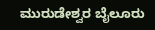ಮುರುಡೇಶ್ವರ ಬೈಲೂರು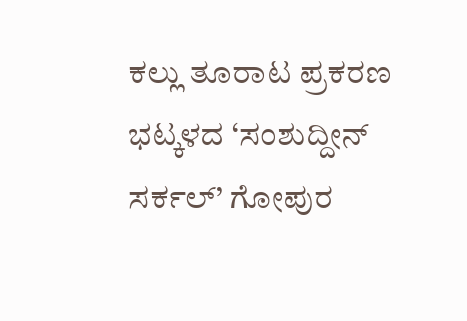ಕಲ್ಲು ತೂರಾಟ ಪ್ರಕರಣ
ಭಟ್ಕಳದ ‘ಸಂಶುದ್ದೀನ್ ಸರ್ಕಲ್’ ಗೋಪುರ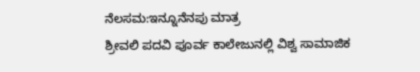ನೆಲಸಮ:ಇನ್ನೂನೆನಪು ಮಾತ್ರ
ಶ್ರೀವಲಿ ಪದವಿ ಪೂರ್ವ ಕಾಲೇಜುನಲ್ಲಿ ವಿಶ್ವ ಸಾಮಾಜಿಕ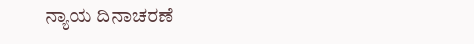ನ್ಯಾಯ ದಿನಾಚರಣೆ